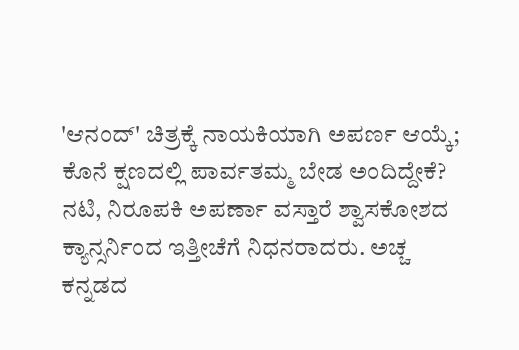'ಆನಂದ್' ಚಿತ್ರಕ್ಕೆ ನಾಯಕಿಯಾಗಿ ಅಪರ್ಣ ಆಯ್ಕೆ; ಕೊನೆ ಕ್ಷಣದಲ್ಲಿ ಪಾರ್ವತಮ್ಮ ಬೇಡ ಅಂದಿದ್ದೇಕೆ?
ನಟಿ, ನಿರೂಪಕಿ ಅಪರ್ಣಾ ವಸ್ತಾರೆ ಶ್ವಾಸಕೋಶದ ಕ್ಯಾನ್ಸರ್ನಿಂದ ಇತ್ತೀಚೆಗೆ ನಿಧನರಾದರು. ಅಚ್ಚ ಕನ್ನಡದ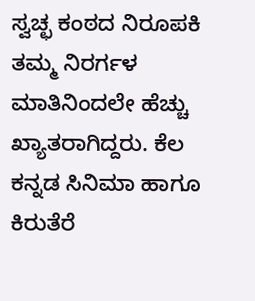ಸ್ವಚ್ಛ ಕಂಠದ ನಿರೂಪಕಿ ತಮ್ಮ ನಿರರ್ಗಳ ಮಾತಿನಿಂದಲೇ ಹೆಚ್ಚು ಖ್ಯಾತರಾಗಿದ್ದರು. ಕೆಲ ಕನ್ನಡ ಸಿನಿಮಾ ಹಾಗೂ ಕಿರುತೆರೆ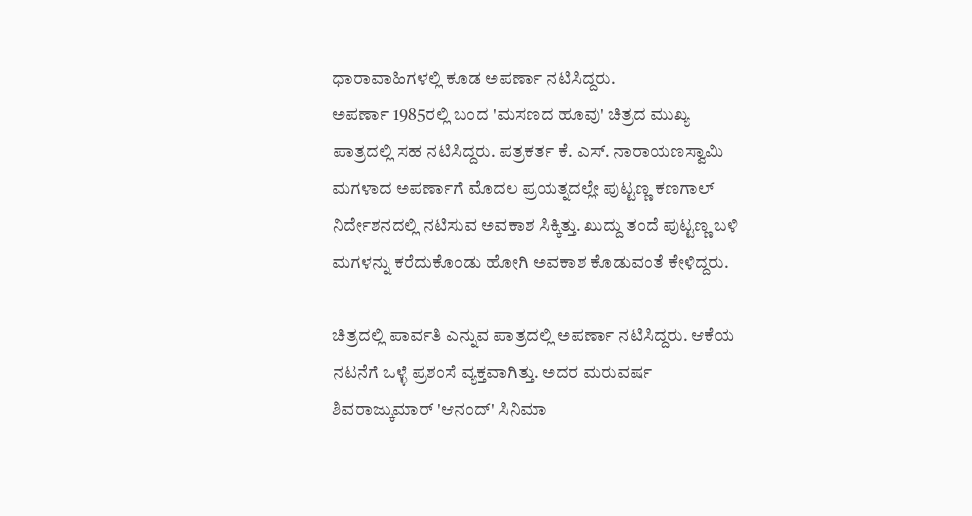ಧಾರಾವಾಹಿಗಳಲ್ಲಿ ಕೂಡ ಅಪರ್ಣಾ ನಟಿಸಿದ್ದರು.
ಅಪರ್ಣಾ 1985ರಲ್ಲಿ ಬಂದ 'ಮಸಣದ ಹೂವು' ಚಿತ್ರದ ಮುಖ್ಯ ಪಾತ್ರದಲ್ಲಿ ಸಹ ನಟಿಸಿದ್ದರು. ಪತ್ರಕರ್ತ ಕೆ. ಎಸ್. ನಾರಾಯಣಸ್ವಾಮಿ ಮಗಳಾದ ಅಪರ್ಣಾಗೆ ಮೊದಲ ಪ್ರಯತ್ನದಲ್ಲೇ ಪುಟ್ಟಣ್ಣ ಕಣಗಾಲ್ ನಿರ್ದೇಶನದಲ್ಲಿ ನಟಿಸುವ ಅವಕಾಶ ಸಿಕ್ಕಿತ್ತು. ಖುದ್ದು ತಂದೆ ಪುಟ್ಟಣ್ಣ ಬಳಿ ಮಗಳನ್ನು ಕರೆದುಕೊಂಡು ಹೋಗಿ ಅವಕಾಶ ಕೊಡುವಂತೆ ಕೇಳಿದ್ದರು.

ಚಿತ್ರದಲ್ಲಿ ಪಾರ್ವತಿ ಎನ್ನುವ ಪಾತ್ರದಲ್ಲಿ ಅಪರ್ಣಾ ನಟಿಸಿದ್ದರು. ಆಕೆಯ ನಟನೆಗೆ ಒಳ್ಳೆ ಪ್ರಶಂಸೆ ವ್ಯಕ್ತವಾಗಿತ್ತು. ಅದರ ಮರುವರ್ಷ ಶಿವರಾಜ್ಕುಮಾರ್ 'ಆನಂದ್' ಸಿನಿಮಾ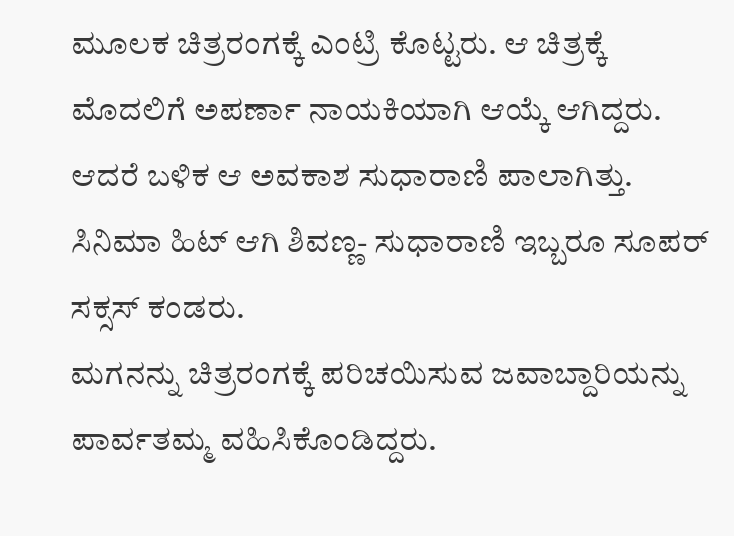ಮೂಲಕ ಚಿತ್ರರಂಗಕ್ಕೆ ಎಂಟ್ರಿ ಕೊಟ್ಟರು. ಆ ಚಿತ್ರಕ್ಕೆ ಮೊದಲಿಗೆ ಅಪರ್ಣಾ ನಾಯಕಿಯಾಗಿ ಆಯ್ಕೆ ಆಗಿದ್ದರು. ಆದರೆ ಬಳಿಕ ಆ ಅವಕಾಶ ಸುಧಾರಾಣಿ ಪಾಲಾಗಿತ್ತು. ಸಿನಿಮಾ ಹಿಟ್ ಆಗಿ ಶಿವಣ್ಣ- ಸುಧಾರಾಣಿ ಇಬ್ಬರೂ ಸೂಪರ್ ಸಕ್ಸಸ್ ಕಂಡರು.
ಮಗನನ್ನು ಚಿತ್ರರಂಗಕ್ಕೆ ಪರಿಚಯಿಸುವ ಜವಾಬ್ದಾರಿಯನ್ನು ಪಾರ್ವತಮ್ಮ ವಹಿಸಿಕೊಂಡಿದ್ದರು.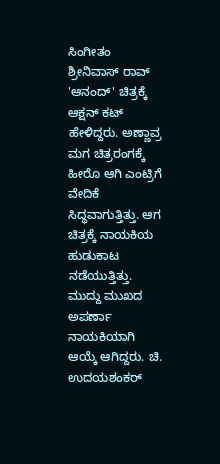ಸಿಂಗೀತಂ ಶ್ರೀನಿವಾಸ್ ರಾವ್ 'ಆನಂದ್' ಚಿತ್ರಕ್ಕೆ ಆಕ್ಷನ್ ಕಟ್ ಹೇಳಿದ್ದರು. ಅಣ್ಣಾವ್ರ ಮಗ ಚಿತ್ರರಂಗಕ್ಕೆ ಹೀರೊ ಆಗಿ ಎಂಟ್ರಿಗೆ ವೇದಿಕೆ ಸಿದ್ಧವಾಗುತ್ತಿತ್ತು. ಆಗ ಚಿತ್ರಕ್ಕೆ ನಾಯಕಿಯ ಹುಡುಕಾಟ ನಡೆಯುತ್ತಿತ್ತು. ಮುದ್ದು ಮುಖದ ಅಪರ್ಣಾ ನಾಯಕಿಯಾಗಿ ಆಯ್ಕೆ ಆಗಿದ್ದರು. ಚಿ. ಉದಯಶಂಕರ್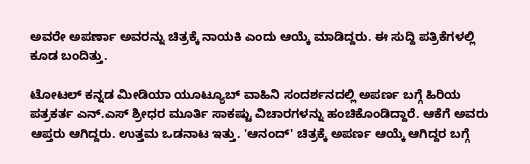ಅವರೇ ಅಪರ್ಣಾ ಅವರನ್ನು ಚಿತ್ರಕ್ಕೆ ನಾಯಕಿ ಎಂದು ಆಯ್ಕೆ ಮಾಡಿದ್ದರು. ಈ ಸುದ್ದಿ ಪತ್ರಿಕೆಗಳಲ್ಲಿ ಕೂಡ ಬಂದಿತ್ತು.

ಟೋಟಲ್ ಕನ್ನಡ ಮೀಡಿಯಾ ಯೂಟ್ಯೂಬ್ ವಾಹಿನಿ ಸಂದರ್ಶನದಲ್ಲಿ ಅಪರ್ಣ ಬಗ್ಗೆ ಹಿರಿಯ ಪತ್ರಕರ್ತ ಎನ್.ಎಸ್ ಶ್ರೀಧರ ಮೂರ್ತಿ ಸಾಕಷ್ಟು ವಿಚಾರಗಳನ್ನು ಹಂಚಿಕೊಂಡಿದ್ದಾರೆ. ಆಕೆಗೆ ಅವರು ಆಪ್ತರು ಆಗಿದ್ದರು. ಉತ್ತಮ ಒಡನಾಟ ಇತ್ತು. 'ಆನಂದ್' ಚಿತ್ರಕ್ಕೆ ಅಪರ್ಣ ಆಯ್ಕೆ ಆಗಿದ್ದರ ಬಗ್ಗೆ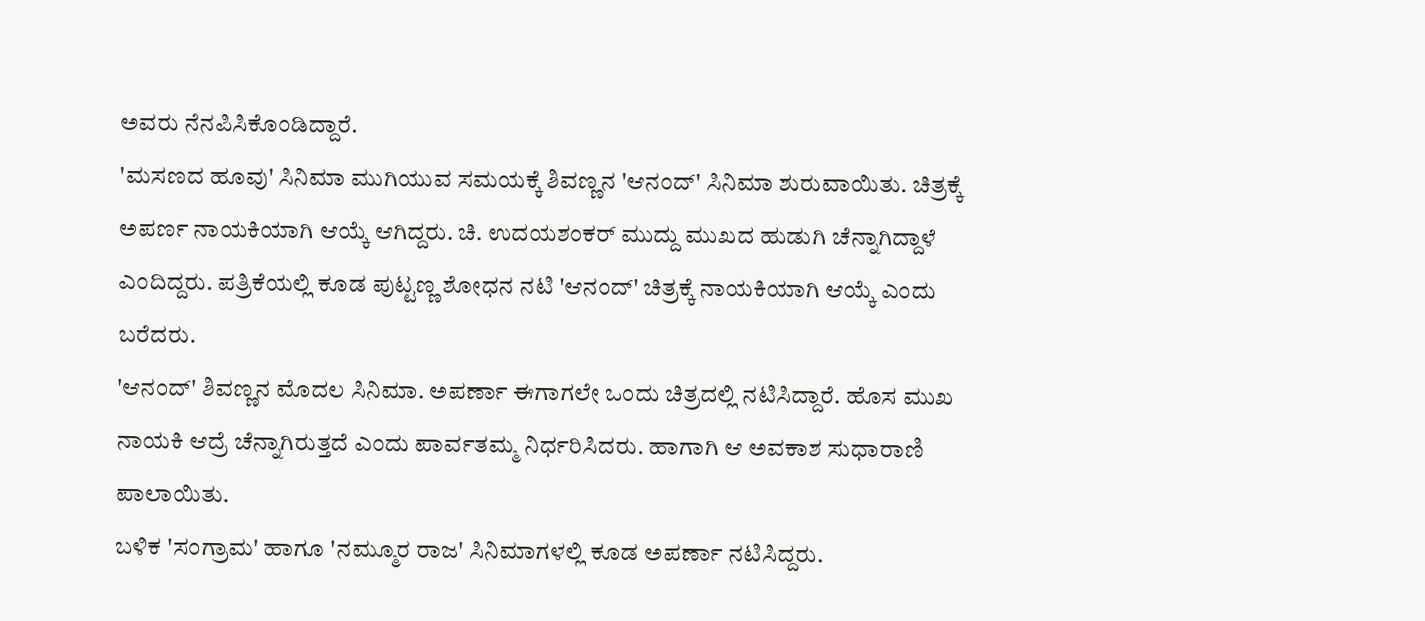ಅವರು ನೆನಪಿಸಿಕೊಂಡಿದ್ದಾರೆ.
'ಮಸಣದ ಹೂವು' ಸಿನಿಮಾ ಮುಗಿಯುವ ಸಮಯಕ್ಕೆ ಶಿವಣ್ಣನ 'ಆನಂದ್' ಸಿನಿಮಾ ಶುರುವಾಯಿತು. ಚಿತ್ರಕ್ಕೆ ಅಪರ್ಣ ನಾಯಕಿಯಾಗಿ ಆಯ್ಕೆ ಆಗಿದ್ದರು. ಚಿ. ಉದಯಶಂಕರ್ ಮುದ್ದು ಮುಖದ ಹುಡುಗಿ ಚೆನ್ನಾಗಿದ್ದಾಳೆ ಎಂದಿದ್ದರು. ಪತ್ರಿಕೆಯಲ್ಲಿ ಕೂಡ ಪುಟ್ಟಣ್ಣ ಶೋಧನ ನಟಿ 'ಆನಂದ್' ಚಿತ್ರಕ್ಕೆ ನಾಯಕಿಯಾಗಿ ಆಯ್ಕೆ ಎಂದು ಬರೆದರು.
'ಆನಂದ್' ಶಿವಣ್ಣನ ಮೊದಲ ಸಿನಿಮಾ. ಅಪರ್ಣಾ ಈಗಾಗಲೇ ಒಂದು ಚಿತ್ರದಲ್ಲಿ ನಟಿಸಿದ್ದಾರೆ. ಹೊಸ ಮುಖ ನಾಯಕಿ ಆದ್ರೆ ಚೆನ್ನಾಗಿರುತ್ತದೆ ಎಂದು ಪಾರ್ವತಮ್ಮ ನಿರ್ಧರಿಸಿದರು. ಹಾಗಾಗಿ ಆ ಅವಕಾಶ ಸುಧಾರಾಣಿ ಪಾಲಾಯಿತು.
ಬಳಿಕ 'ಸಂಗ್ರಾಮ' ಹಾಗೂ 'ನಮ್ಮೂರ ರಾಜ' ಸಿನಿಮಾಗಳಲ್ಲಿ ಕೂಡ ಅಪರ್ಣಾ ನಟಿಸಿದ್ದರು.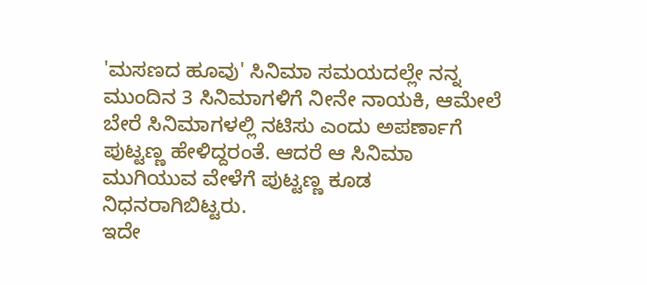'ಮಸಣದ ಹೂವು' ಸಿನಿಮಾ ಸಮಯದಲ್ಲೇ ನನ್ನ ಮುಂದಿನ 3 ಸಿನಿಮಾಗಳಿಗೆ ನೀನೇ ನಾಯಕಿ, ಆಮೇಲೆ ಬೇರೆ ಸಿನಿಮಾಗಳಲ್ಲಿ ನಟಿಸು ಎಂದು ಅಪರ್ಣಾಗೆ ಪುಟ್ಟಣ್ಣ ಹೇಳಿದ್ದರಂತೆ. ಆದರೆ ಆ ಸಿನಿಮಾ ಮುಗಿಯುವ ವೇಳೆಗೆ ಪುಟ್ಟಣ್ಣ ಕೂಡ ನಿಧನರಾಗಿಬಿಟ್ಟರು.
ಇದೇ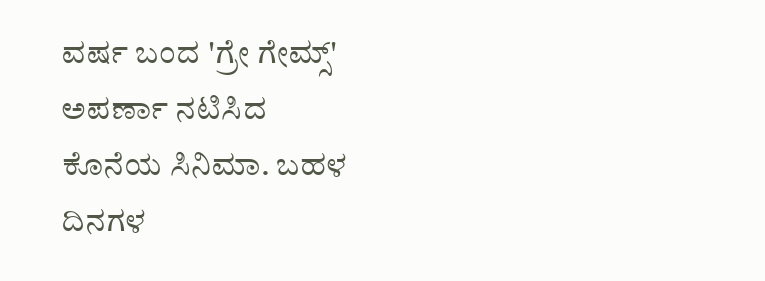ವರ್ಷ ಬಂದ 'ಗ್ರೇ ಗೇಮ್ಸ್' ಅಪರ್ಣಾ ನಟಿಸಿದ ಕೊನೆಯ ಸಿನಿಮಾ. ಬಹಳ ದಿನಗಳ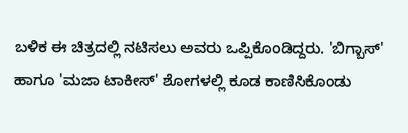ಬಳಿಕ ಈ ಚಿತ್ರದಲ್ಲಿ ನಟಿಸಲು ಅವರು ಒಪ್ಪಿಕೊಂಡಿದ್ದರು. 'ಬಿಗ್ಬಾಸ್' ಹಾಗೂ 'ಮಜಾ ಟಾಕೀಸ್' ಶೋಗಳಲ್ಲಿ ಕೂಡ ಕಾಣಿಸಿಕೊಂಡು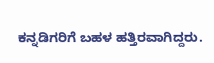ಕನ್ನಡಿಗರಿಗೆ ಬಹಳ ಹತ್ತಿರವಾಗಿದ್ದರು.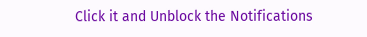Click it and Unblock the Notifications